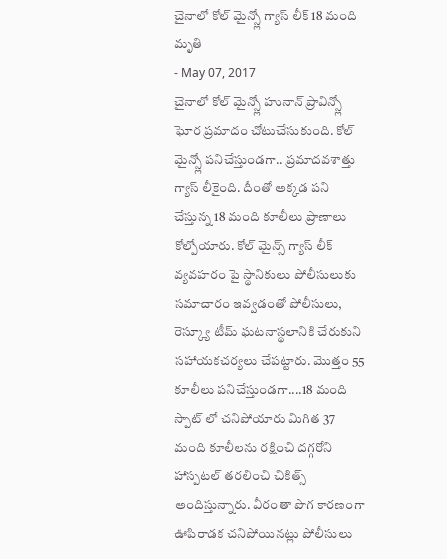చైనాలో కోల్ మైన్స్లో గ్యాస్ లీక్ 18 మంది మృతి
- May 07, 2017
చైనాలో కోల్ మైన్స్లో హునాన్ ప్రావిన్స్లో ఘోర ప్రమాదం చోటుచేసుకుంది. కోల్ మైన్స్లో పనిచేస్తుండగా.. ప్రమాదవశాత్తు గ్యాస్ లీకైంది. దీంతో అక్కడ పని చేస్తున్న 18 మంది కూలీలు ప్రాణాలు కోల్పోయారు. కోల్ మైన్స్ గ్యాస్ లీక్ వ్యవహరం పై స్థానికులు పోలీసులుకు సమాచారం ఇవ్వడంతో పోలీసులు, రెస్క్యూ టీమ్ ఘటనాస్థలానికి చేరుకుని సహాయకచర్యలు చేపట్టారు. మొత్తం 55 కూలీలు పనిచేస్తుండగా....18 మంది స్పాట్ లో చనిపోయారు మిగిత 37 మంది కూలీలను రక్షించి దగ్గరోని హాస్పటల్ తరలించి చికిత్స్ అందిస్తున్నారు. వీరంతా పొగ కారణంగా ఊపిరాడక చనిపోయినట్లు పోలీసులు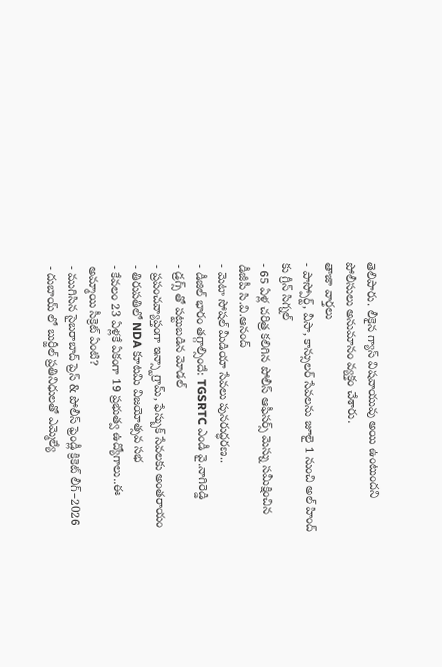తెలిపారు. లీకైన గ్యాస్ విషవాయువు అయి ఉంటుందని పోలీసులు అనుమానం వ్యక్తం చేశారు.
తాజా వార్తలు
- పాస్పోర్ట్, వీసా, కాన్సులర్ సేవలను జూలై 1 నుంచి అల్ హింద్ కు గ్రీన్ సిగ్నల్
- 65 ఏళ్ల చరిత్ర కలిగిన పోలీస్ ఆఫీసర్స్ మెస్ను సమీక్షించిన డీజీపీ సి.వి.ఆనంద్
- మెటా సోషల్ మీడియా సేవలు పునరుద్ధరణ..
- డీజిల్ భారం తగ్గాల్సిందే: TGSRTC ఎండీ వై.నాగిరెడ్డి
- డ్రగ్స్ తో పట్టుబడిన మోడల్
- ప్రపంచవ్యాప్తంగా ఇన్స్టాగ్రామ్, ఫేస్బుక్ సేవలకు అంతరాయం
- తిరుపతిలో NDA కూటమి విజయోత్సవ సభ
- కేవలం 23 ఏళ్లకే ఏకంగా 19 ప్రభుత్వ ఉద్యోగాలు..ఈ అమ్మాయి సీక్రెట్ ఏంటి?
- ముగిసిన సైబరాబాద్ ప్రెస్ & పోలీస్ ఫ్రెండ్లీ క్రికెట్ లీగ్–2026
- దుబాయ్ లో బుర్జీల్ ప్రతినిధులతో ఎమ్మెల్యే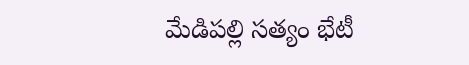మేడిపల్లి సత్యం భేటీ